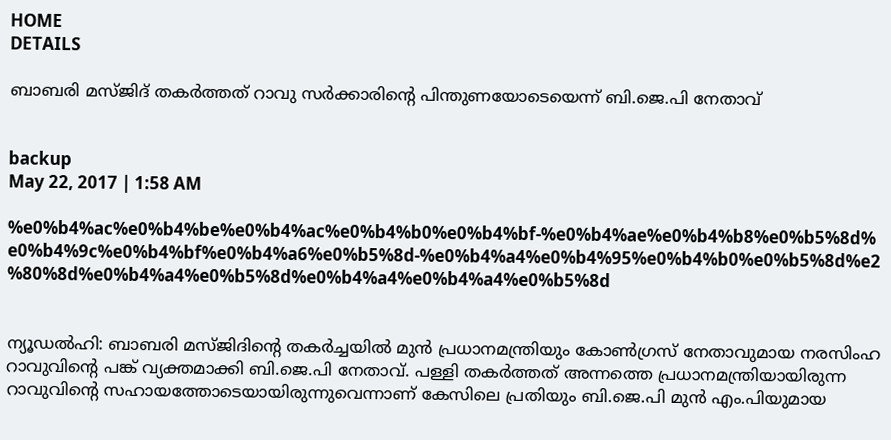HOME
DETAILS

ബാബരി മസ്ജിദ് തകര്‍ത്തത് റാവു സര്‍ക്കാരിന്റെ പിന്തുണയോടെയെന്ന് ബി.ജെ.പി നേതാവ്


backup
May 22, 2017 | 1:58 AM

%e0%b4%ac%e0%b4%be%e0%b4%ac%e0%b4%b0%e0%b4%bf-%e0%b4%ae%e0%b4%b8%e0%b5%8d%e0%b4%9c%e0%b4%bf%e0%b4%a6%e0%b5%8d-%e0%b4%a4%e0%b4%95%e0%b4%b0%e0%b5%8d%e2%80%8d%e0%b4%a4%e0%b5%8d%e0%b4%a4%e0%b4%a4%e0%b5%8d


ന്യൂഡല്‍ഹി: ബാബരി മസ്ജിദിന്റെ തകര്‍ച്ചയില്‍ മുന്‍ പ്രധാനമന്ത്രിയും കോണ്‍ഗ്രസ് നേതാവുമായ നരസിംഹ റാവുവിന്റെ പങ്ക് വ്യക്തമാക്കി ബി.ജെ.പി നേതാവ്. പള്ളി തകര്‍ത്തത് അന്നത്തെ പ്രധാനമന്ത്രിയായിരുന്ന റാവുവിന്റെ സഹായത്തോടെയായിരുന്നുവെന്നാണ് കേസിലെ പ്രതിയും ബി.ജെ.പി മുന്‍ എം.പിയുമായ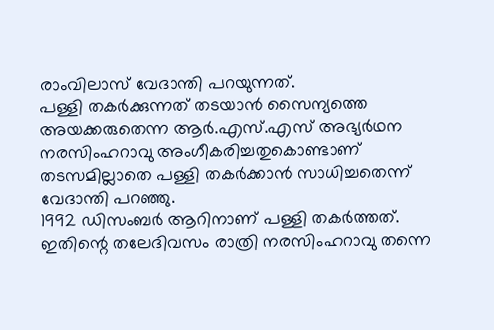രാംവിലാസ് വേദാന്തി പറയുന്നത്.
പള്ളി തകര്‍ക്കുന്നത് തടയാന്‍ സൈന്യത്തെ അയക്കരുതെന്ന ആര്‍.എസ്.എസ് അഭ്യര്‍ഥന നരസിംഹറാവു അംഗീകരിച്ചതുകൊണ്ടാണ് തടസമില്ലാതെ പള്ളി തകര്‍ക്കാന്‍ സാധിച്ചതെന്ന് വേദാന്തി പറഞ്ഞു.
1992 ഡിസംബര്‍ ആറിനാണ് പള്ളി തകര്‍ത്തത്. ഇതിന്റെ തലേദിവസം രാത്രി നരസിംഹറാവു തന്നെ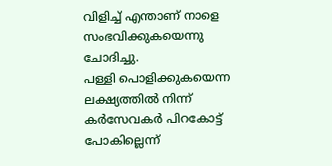വിളിച്ച് എന്താണ് നാളെ സംഭവിക്കുകയെന്നു ചോദിച്ചു.
പള്ളി പൊളിക്കുകയെന്ന ലക്ഷ്യത്തില്‍ നിന്ന് കര്‍സേവകര്‍ പിറകോട്ട് പോകില്ലെന്ന്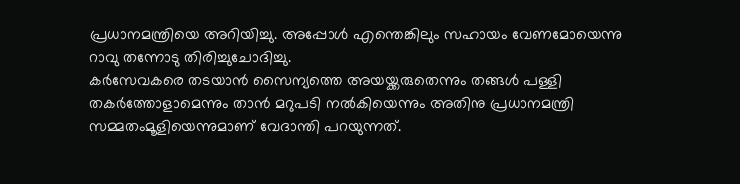പ്രധാനമന്ത്രിയെ അറിയിച്ചു. അപ്പോള്‍ എന്തെങ്കിലും സഹായം വേണമോയെന്നു റാവു തന്നോടു തിരിച്ചുചോദിച്ചു.
കര്‍സേവകരെ തടയാന്‍ സൈന്യത്തെ അയയ്ക്കരുതെന്നും തങ്ങള്‍ പള്ളി തകര്‍ത്തോളാമെന്നും താന്‍ മറുപടി നല്‍കിയെന്നും അതിനു പ്രധാനമന്ത്രി സമ്മതംമൂളിയെന്നുമാണ് വേദാന്തി പറയുന്നത്.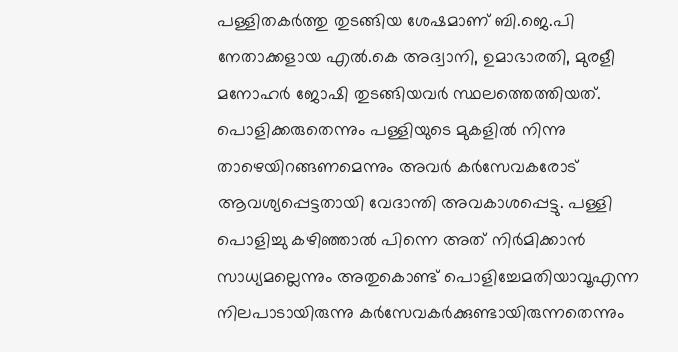പള്ളിതകര്‍ത്തു തുടങ്ങിയ ശേഷമാണ് ബി.ജെ.പി നേതാക്കളായ എല്‍.കെ അദ്വാനി, ഉമാഭാരതി, മുരളീ മനോഹര്‍ ജോഷി തുടങ്ങിയവര്‍ സ്ഥലത്തെത്തിയത്.
പൊളിക്കരുതെന്നും പള്ളിയുടെ മുകളില്‍ നിന്നു താഴെയിറങ്ങണമെന്നും അവര്‍ കര്‍സേവകരോട് ആവശ്യപ്പെട്ടതായി വേദാന്തി അവകാശപ്പെട്ടു. പള്ളി പൊളിച്ചു കഴിഞ്ഞാല്‍ പിന്നെ അത് നിര്‍മിക്കാന്‍ സാധ്യമല്ലെന്നും അതുകൊണ്ട് പൊളിച്ചേമതിയാവൂഎന്ന നിലപാടായിരുന്നു കര്‍സേവകര്‍ക്കുണ്ടായിരുന്നതെന്നും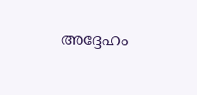അദ്ദേഹം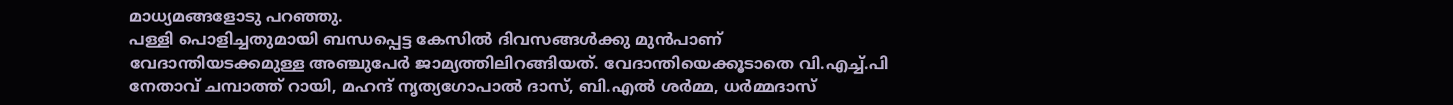മാധ്യമങ്ങളോടു പറഞ്ഞു.
പള്ളി പൊളിച്ചതുമായി ബന്ധപ്പെട്ട കേസില്‍ ദിവസങ്ങള്‍ക്കു മുന്‍പാണ് വേദാന്തിയടക്കമുള്ള അഞ്ചുപേര്‍ ജാമ്യത്തിലിറങ്ങിയത്. വേദാന്തിയെക്കൂടാതെ വി.എച്ച്.പി നേതാവ് ചമ്പാത്ത് റായി, മഹന്ദ് നൃത്യഗോപാല്‍ ദാസ്, ബി.എല്‍ ശര്‍മ്മ, ധര്‍മ്മദാസ്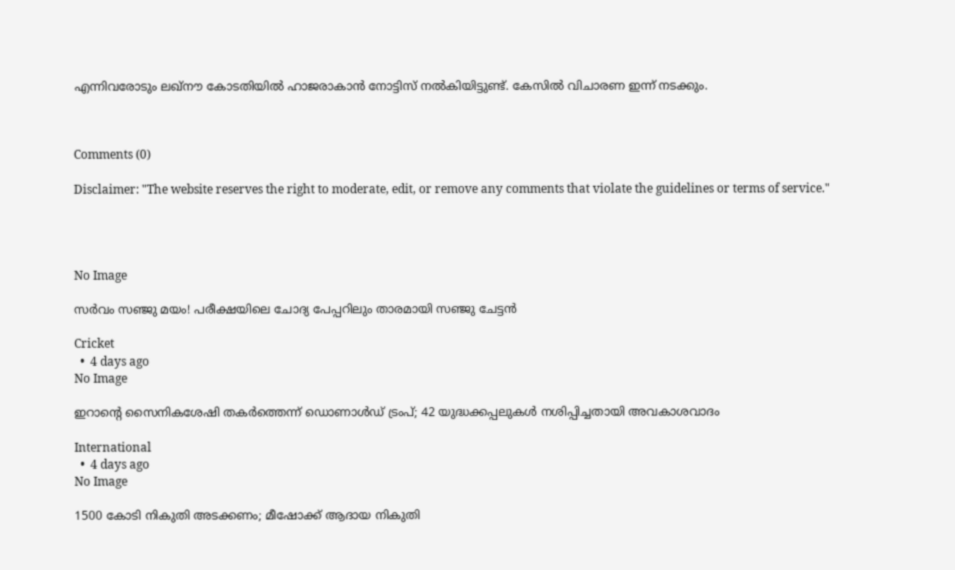എന്നിവരോടും ലഖ്‌നൗ കോടതിയില്‍ ഹാജരാകാന്‍ നോട്ടിസ് നല്‍കിയിട്ടുണ്ട്. കേസില്‍ വിചാരണ ഇന്ന് നടക്കും.



Comments (0)

Disclaimer: "The website reserves the right to moderate, edit, or remove any comments that violate the guidelines or terms of service."




No Image

സർവം സഞ്ജു മയം! പരീക്ഷയിലെ ചോദ്യ പേപ്പറിലും താരമായി സഞ്ജു ചേട്ടൻ

Cricket
  •  4 days ago
No Image

ഇറാന്റെ സൈനികശേഷി തകർത്തെന്ന് ഡൊണാൾഡ് ട്രംപ്; 42 യുദ്ധക്കപ്പലുകൾ നശിപ്പിച്ചതായി അവകാശവാദം

International
  •  4 days ago
No Image

1500 കോടി നികുതി അടക്കണം; മീഷോക്ക് ആദായ നികുതി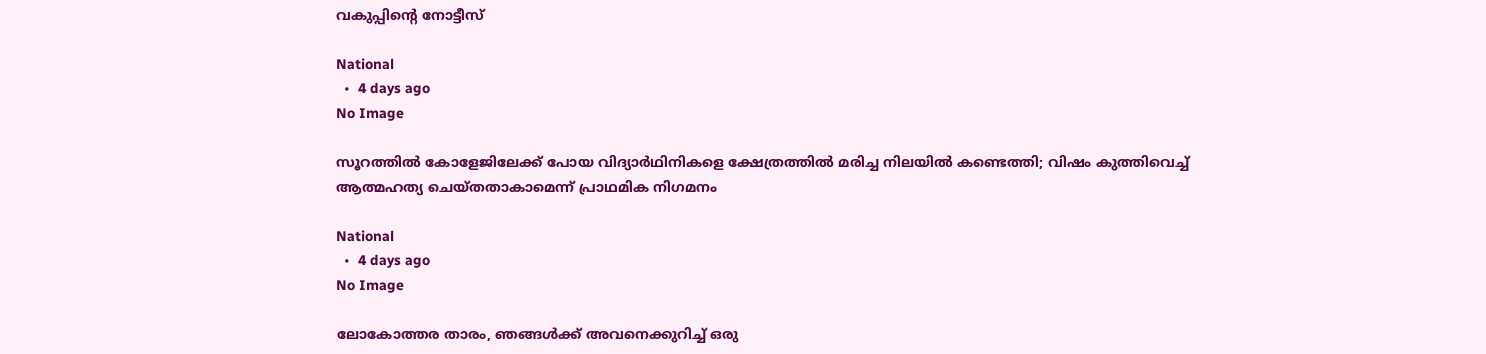വകുപ്പിന്റെ നോട്ടീസ്

National
  •  4 days ago
No Image

സൂറത്തിൽ കോളേജിലേക്ക് പോയ വിദ്യാർഥിനികളെ ക്ഷേത്രത്തിൽ മരിച്ച നിലയിൽ കണ്ടെത്തി; വിഷം കുത്തിവെച്ച് ആത്മഹത്യ ചെയ്തതാകാമെന്ന് പ്രാഥമിക നിഗമനം

National
  •  4 days ago
No Image

ലോകോത്തര താരം, ഞങ്ങൾക്ക് അവനെക്കുറിച്ച് ഒരു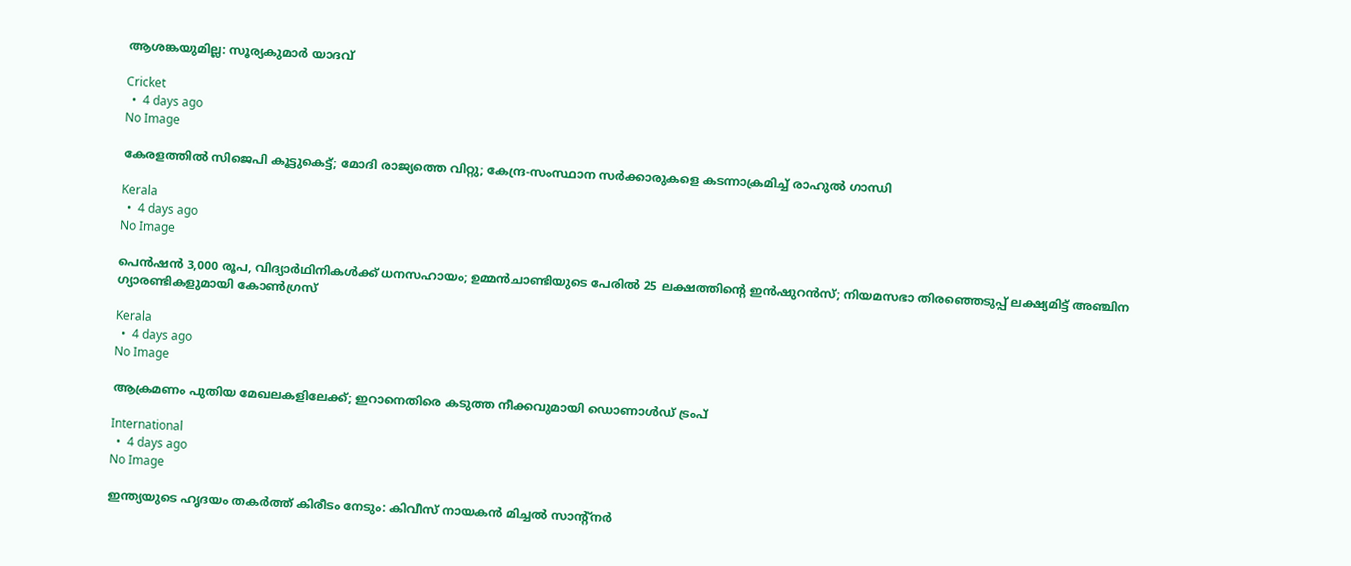ആശങ്കയുമില്ല: സൂര്യകുമാർ യാദവ്

Cricket
  •  4 days ago
No Image

കേരളത്തില്‍ സിജെപി കൂട്ടുകെട്ട്; മോദി രാജ്യത്തെ വിറ്റു; കേന്ദ്ര-സംസ്ഥാന സര്‍ക്കാരുകളെ കടന്നാക്രമിച്ച് രാഹുല്‍ ഗാന്ധി

Kerala
  •  4 days ago
No Image

പെൻഷൻ 3,000 രൂപ, വിദ്യാർഥിനികൾക്ക് ധനസഹായം; ഉമ്മൻചാണ്ടിയുടെ പേരിൽ 25 ലക്ഷത്തിന്റെ ഇൻഷുറൻസ്; നിയമസഭാ തിരഞ്ഞെടുപ്പ് ലക്ഷ്യമിട്ട് അഞ്ചിന ഗ്യാരണ്ടികളുമായി കോൺഗ്രസ്

Kerala
  •  4 days ago
No Image

ആക്രമണം പുതിയ മേഖലകളിലേക്ക്; ഇറാനെതിരെ കടുത്ത നീക്കവുമായി ഡൊണാൾഡ് ട്രംപ്

International
  •  4 days ago
No Image

ഇന്ത്യയുടെ ഹൃദയം തകർത്ത് കിരീടം നേടും: കിവീസ് നായകൻ മിച്ചൽ സാന്റ്നർ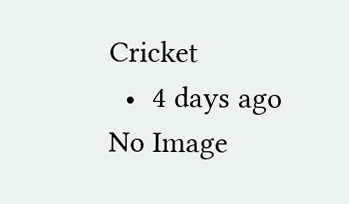Cricket
  •  4 days ago
No Image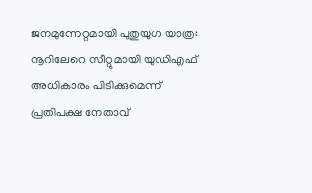ജനമുന്നേറ്റമായി പുതുയുഗ യാത്ര: നൂറിലേറെ സീറ്റുമായി യുഡിഎഫ് അധികാരം പിടിക്കുമെന്ന് പ്രതിപക്ഷ നേതാവ്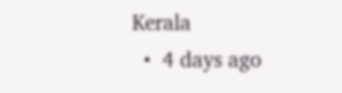Kerala
  •  4 days ago